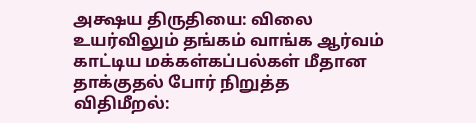அக்ஷய திருதியை: விலை உயர்விலும் தங்கம் வாங்க ஆர்வம் காட்டிய மக்கள்கப்பல்கள் மீதான தாக்குதல் போர் நிறுத்த விதிமீறல்: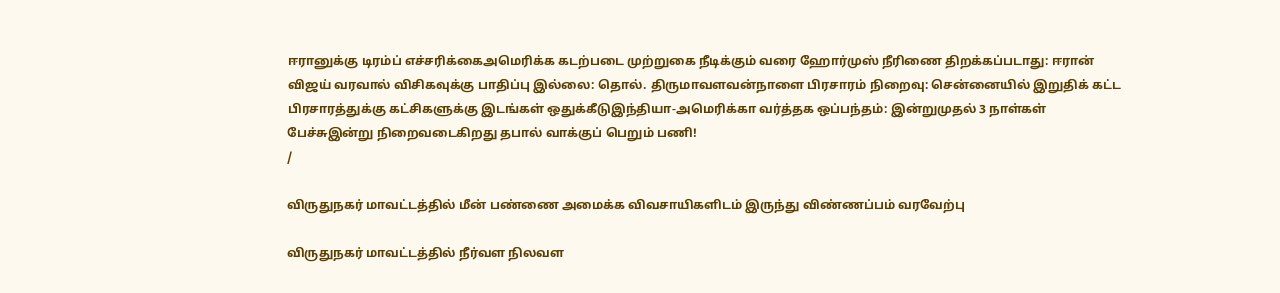ஈரானுக்கு டிரம்ப் எச்சரிக்கைஅமெரிக்க கடற்படை முற்றுகை நீடிக்கும் வரை ஹோர்முஸ் நீரிணை திறக்கப்படாது: ஈரான் விஜய் வரவால் விசிகவுக்கு பாதிப்பு இல்லை: தொல். திருமாவளவன்நாளை பிரசாரம் நிறைவு: சென்னையில் இறுதிக் கட்ட பிரசாரத்துக்கு கட்சிகளுக்கு இடங்கள் ஒதுக்கீடுஇந்தியா-அமெரிக்கா வர்த்தக ஒப்பந்தம்: இன்றுமுதல் 3 நாள்கள் பேச்சுஇன்று நிறைவடைகிறது தபால் வாக்குப் பெறும் பணி!
/

விருதுநகர் மாவட்டத்தில் மீன் பண்ணை அமைக்க விவசாயிகளிடம் இருந்து விண்ணப்பம் வரவேற்பு

விருதுநகர் மாவட்டத்தில் நீர்வள நிலவள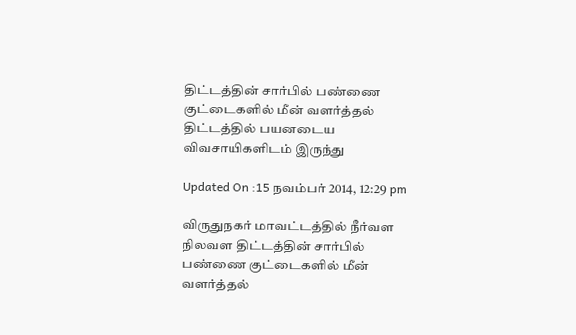திட்டத்தின் சார்பில் பண்ணை குட்டைகளில் மீன் வளர்த்தல் திட்டத்தில் பயனடைய விவசாயிகளிடம் இருந்து

Updated On :15 நவம்பர் 2014, 12:29 pm

விருதுநகர் மாவட்டத்தில் நீர்வள நிலவள திட்டத்தின் சார்பில் பண்ணை குட்டைகளில் மீன் வளர்த்தல்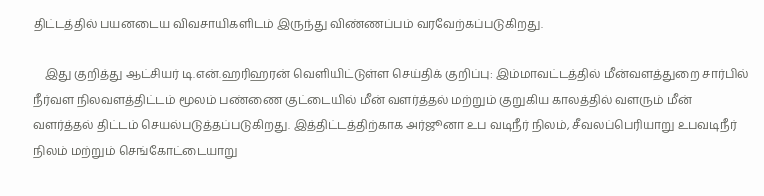திட்டத்தில் பயனடைய விவசாயிகளிடம் இருந்து விண்ணப்பம் வரவேற்கப்படுகிறது.

    இது குறித்து ஆட்சியர் டி.என்.ஹரிஹரன் வெளியிட்டுள்ள செய்திக் குறிப்பு: இம்மாவட்டத்தில் மீன்வளத்துறை சார்பில் நீர்வள நிலவளத்திட்டம் மூலம் பண்ணை குட்டையில் மீன் வளர்த்தல் மற்றும் குறுகிய காலத்தில் வளரும் மீன் வளர்த்தல் திட்டம் செயல்படுத்தப்படுகிறது. இத்திட்டத்திற்காக அர்ஜூனா உப வடிநீர் நிலம், சீவலப்பெரியாறு உபவடிநீர் நிலம் மற்றும் செங்கோட்டையாறு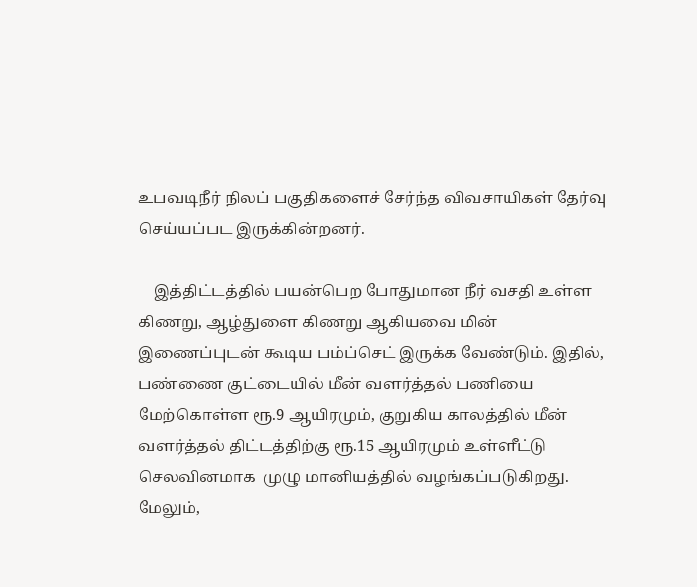உபவடிநீர் நிலப் பகுதிகளைச் சேர்ந்த விவசாயிகள் தேர்வு செய்யப்பட இருக்கின்றனர்.

    இத்திட்டத்தில் பயன்பெற போதுமான நீர் வசதி உள்ள கிணறு, ஆழ்துளை கிணறு ஆகியவை மின் இணைப்புடன் கூடிய பம்ப்செட் இருக்க வேண்டும். இதில், பண்ணை குட்டையில் மீன் வளர்த்தல் பணியை மேற்கொள்ள ரூ.9 ஆயிரமும், குறுகிய காலத்தில் மீன் வளர்த்தல் திட்டத்திற்கு ரூ.15 ஆயிரமும் உள்ளீட்டு செலவினமாக  முழு மானியத்தில் வழங்கப்படுகிறது. மேலும்,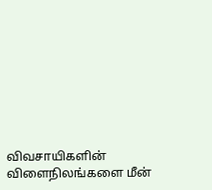விவசாயிகளின் விளைநிலங்களை மீன்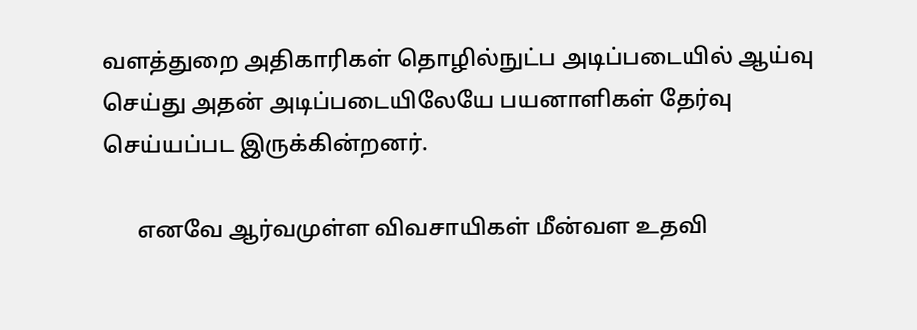வளத்துறை அதிகாரிகள் தொழில்நுட்ப அடிப்படையில் ஆய்வு செய்து அதன் அடிப்படையிலேயே பயனாளிகள் தேர்வு செய்யப்பட இருக்கின்றனர்.

      எனவே ஆர்வமுள்ள விவசாயிகள் மீன்வள உதவி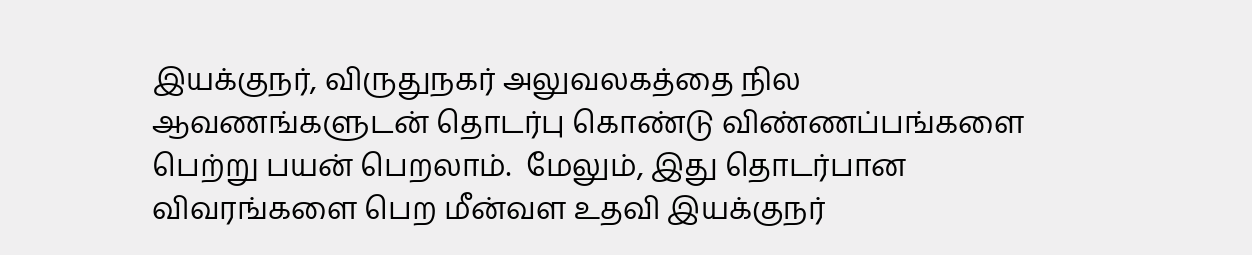இயக்குநர், விருதுநகர் அலுவலகத்தை நில ஆவணங்களுடன் தொடர்பு கொண்டு விண்ணப்பங்களை பெற்று பயன் பெறலாம்.  மேலும், இது தொடர்பான விவரங்களை பெற மீன்வள உதவி இயக்குநர்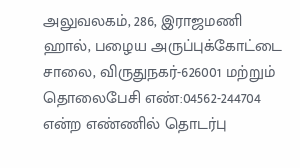அலுவலகம், 286, இராஜமணி ஹால், பழைய அருப்புக்கோட்டை சாலை, விருதுநகர்-626001 மற்றும் தொலைபேசி எண்:04562-244704 என்ற எண்ணில் தொடர்பு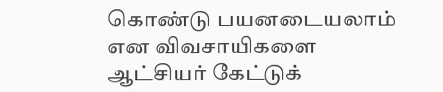கொண்டு பயனடையலாம் என விவசாயிகளை ஆட்சியர் கேட்டுக்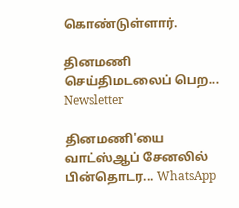கொண்டுள்ளார்.

தினமணி செய்திமடலைப் பெற... Newsletter

தினமணி'யை வாட்ஸ்ஆப் சேனலில் பின்தொடர... WhatsApp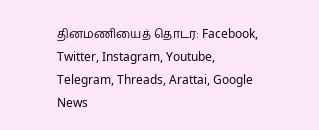தினமணியைத் தொடர: Facebook, Twitter, Instagram, Youtube, Telegram, Threads, Arattai, Google News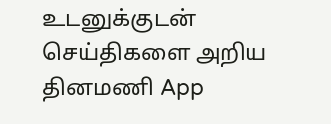உடனுக்குடன் செய்திகளை அறிய தினமணி App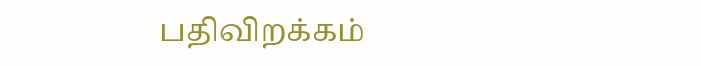பதிவிறக்கம்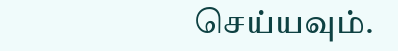செய்யவும்.